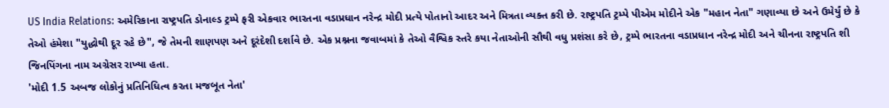US India Relations: અમેરિકાના રાષ્ટ્રપતિ ડોનાલ્ડ ટ્રમ્પે ફરી એકવાર ભારતના વડાપ્રધાન નરેન્દ્ર મોદી પ્રત્યે પોતાનો આદર અને મિત્રતા વ્યક્ત કરી છે. રાષ્ટ્રપતિ ટ્રમ્પે પીએમ મોદીને એક "મહાન નેતા" ગણાવ્યા છે અને ઉમેર્યું છે કે તેઓ હંમેશા "યુદ્ધોથી દૂર રહે છે", જે તેમની શાણપણ અને દૂરંદેશી દર્શાવે છે. એક પ્રશ્નના જવાબમાં કે તેઓ વૈશ્વિક સ્તરે કયા નેતાઓની સૌથી વધુ પ્રશંસા કરે છે, ટ્રમ્પે ભારતના વડાપ્રધાન નરેન્દ્ર મોદી અને ચીનના રાષ્ટ્રપતિ શી જિનપિંગના નામ અગ્રેસર રાખ્યા હતા.
'મોદી 1.5 અબજ લોકોનું પ્રતિનિધિત્વ કરતા મજબૂત નેતા'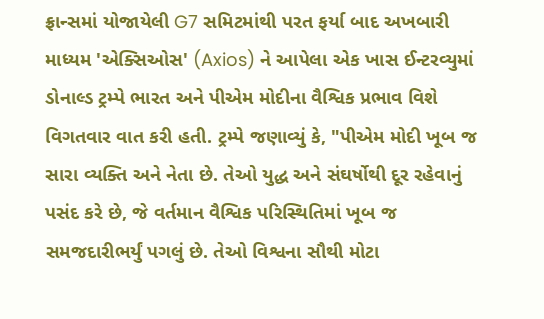ફ્રાન્સમાં યોજાયેલી G7 સમિટમાંથી પરત ફર્યા બાદ અખબારી માધ્યમ 'એક્સિઓસ' (Axios) ને આપેલા એક ખાસ ઈન્ટરવ્યુમાં ડોનાલ્ડ ટ્રમ્પે ભારત અને પીએમ મોદીના વૈશ્વિક પ્રભાવ વિશે વિગતવાર વાત કરી હતી. ટ્રમ્પે જણાવ્યું કે, "પીએમ મોદી ખૂબ જ સારા વ્યક્તિ અને નેતા છે. તેઓ યુદ્ધ અને સંઘર્ષોથી દૂર રહેવાનું પસંદ કરે છે, જે વર્તમાન વૈશ્વિક પરિસ્થિતિમાં ખૂબ જ સમજદારીભર્યું પગલું છે. તેઓ વિશ્વના સૌથી મોટા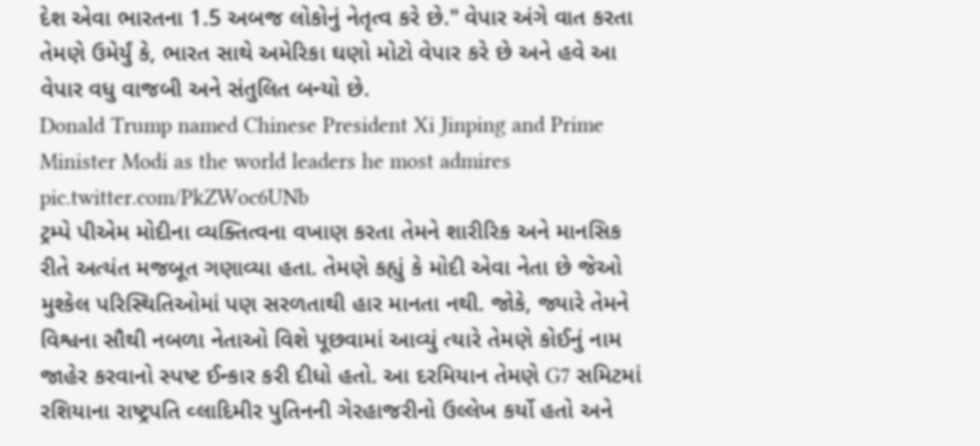દેશ એવા ભારતના 1.5 અબજ લોકોનું નેતૃત્વ કરે છે." વેપાર અંગે વાત કરતા તેમણે ઉમેર્યું કે, ભારત સાથે અમેરિકા ઘણો મોટો વેપાર કરે છે અને હવે આ વેપાર વધુ વાજબી અને સંતુલિત બન્યો છે.
Donald Trump named Chinese President Xi Jinping and Prime Minister Modi as the world leaders he most admires pic.twitter.com/PkZWoc6UNb
ટ્રમ્પે પીએમ મોદીના વ્યક્તિત્વના વખાણ કરતા તેમને શારીરિક અને માનસિક રીતે અત્યંત મજબૂત ગણાવ્યા હતા. તેમણે કહ્યું કે મોદી એવા નેતા છે જેઓ મુશ્કેલ પરિસ્થિતિઓમાં પણ સરળતાથી હાર માનતા નથી. જોકે, જ્યારે તેમને વિશ્વના સૌથી નબળા નેતાઓ વિશે પૂછવામાં આવ્યું ત્યારે તેમણે કોઈનું નામ જાહેર કરવાનો સ્પષ્ટ ઈન્કાર કરી દીધો હતો. આ દરમિયાન તેમણે G7 સમિટમાં રશિયાના રાષ્ટ્રપતિ વ્લાદિમીર પુતિનની ગેરહાજરીનો ઉલ્લેખ કર્યો હતો અને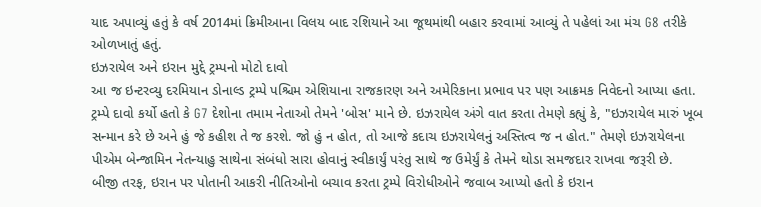યાદ અપાવ્યું હતું કે વર્ષ 2014માં ક્રિમીઆના વિલય બાદ રશિયાને આ જૂથમાંથી બહાર કરવામાં આવ્યું તે પહેલાં આ મંચ G8 તરીકે ઓળખાતું હતું.
ઇઝરાયેલ અને ઇરાન મુદ્દે ટ્રમ્પનો મોટો દાવો
આ જ ઇન્ટરવ્યુ દરમિયાન ડોનાલ્ડ ટ્રમ્પે પશ્ચિમ એશિયાના રાજકારણ અને અમેરિકાના પ્રભાવ પર પણ આક્રમક નિવેદનો આપ્યા હતા. ટ્રમ્પે દાવો કર્યો હતો કે G7 દેશોના તમામ નેતાઓ તેમને 'બોસ' માને છે. ઇઝરાયેલ અંગે વાત કરતા તેમણે કહ્યું કે, "ઇઝરાયેલ મારું ખૂબ સન્માન કરે છે અને હું જે કહીશ તે જ કરશે. જો હું ન હોત, તો આજે કદાચ ઇઝરાયેલનું અસ્તિત્વ જ ન હોત." તેમણે ઇઝરાયેલના પીએમ બેન્જામિન નેતન્યાહુ સાથેના સંબંધો સારા હોવાનું સ્વીકાર્યું પરંતુ સાથે જ ઉમેર્યું કે તેમને થોડા સમજદાર રાખવા જરૂરી છે.
બીજી તરફ, ઇરાન પર પોતાની આકરી નીતિઓનો બચાવ કરતા ટ્રમ્પે વિરોધીઓને જવાબ આપ્યો હતો કે ઇરાન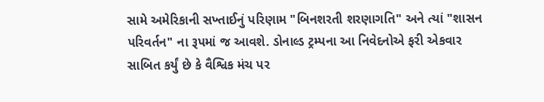સામે અમેરિકાની સખ્તાઈનું પરિણામ "બિનશરતી શરણાગતિ" અને ત્યાં "શાસન પરિવર્તન" ના રૂપમાં જ આવશે. ડોનાલ્ડ ટ્રમ્પના આ નિવેદનોએ ફરી એકવાર સાબિત કર્યું છે કે વૈશ્વિક મંચ પર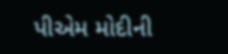પીએમ મોદીની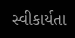સ્વીકાર્યતા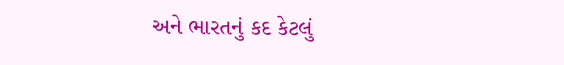અને ભારતનું કદ કેટલું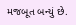મજબૂત બન્યું છે.